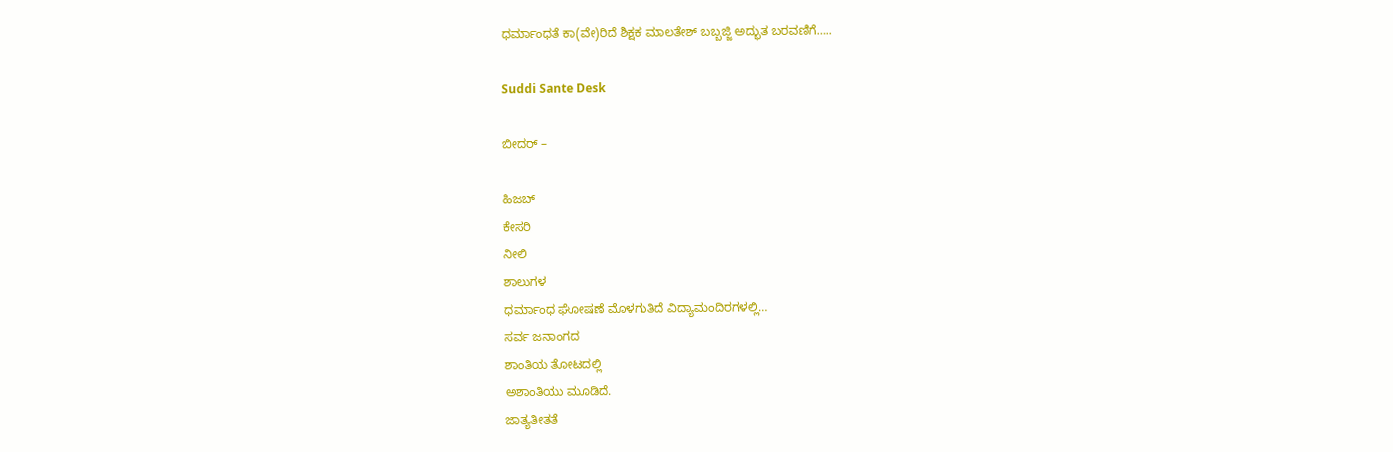ಧರ್ಮಾಂಧತೆ ಕಾ(ವೇ)ರಿದೆ ಶಿಕ್ಷಕ ಮಾಲತೇಶ್ ಬಬ್ಬಜ್ಜಿ ಅದ್ಭುತ ಬರವಣಿಗೆ…..

Suddi Sante Desk

ಬೀದರ್ –

ಹಿಜಬ್
ಕೇಸರಿ
ನೀಲಿ
ಶಾಲುಗಳ
ಧರ್ಮಾಂಧ ಘೋಷಣೆ ಮೊಳಗುತಿದೆ ವಿದ್ಯಾಮಂದಿರಗಳಲ್ಲಿ…
ಸರ್ವ ಜನಾಂಗದ
ಶಾಂತಿಯ ತೋಟದಲ್ಲಿ
ಅಶಾಂತಿಯು ಮೂಡಿದೆ.
ಜಾತ್ಯತೀತತೆ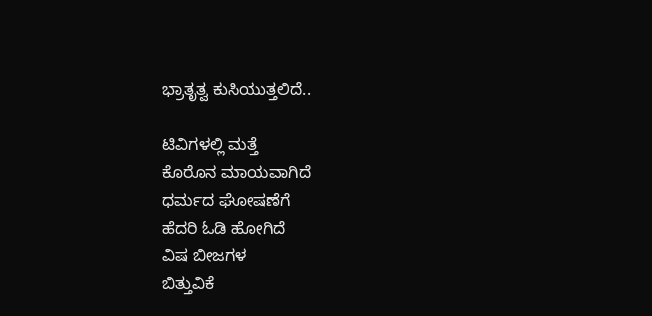ಭ್ರಾತೃತ್ವ ಕುಸಿಯುತ್ತಲಿದೆ..

ಟಿವಿಗಳಲ್ಲಿ ಮತ್ತೆ
ಕೊರೊನ ಮಾಯವಾಗಿದೆ
ಧರ್ಮದ ಘೋಷಣೆಗೆ
ಹೆದರಿ ಓಡಿ ಹೋಗಿದೆ
ವಿಷ ಬೀಜಗಳ
ಬಿತ್ತುವಿಕೆ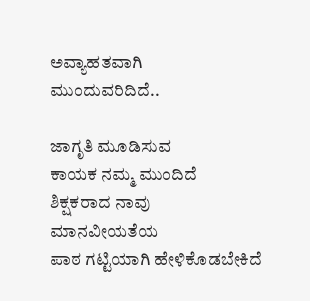ಅವ್ಯಾಹತವಾಗಿ
ಮುಂದುವರಿದಿದೆ..

ಜಾಗೃತಿ ಮೂಡಿಸುವ
ಕಾಯಕ ನಮ್ಮ ಮುಂದಿದೆ
ಶಿಕ್ಷಕರಾದ ನಾವು
ಮಾನವೀಯತೆಯ
ಪಾಠ ಗಟ್ಟಿಯಾಗಿ ಹೇಳಿಕೊಡಬೇಕಿದೆ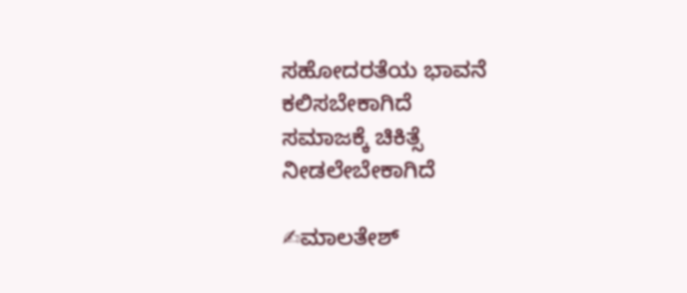ಸಹೋದರತೆಯ ಭಾವನೆ
ಕಲಿಸಬೇಕಾಗಿದೆ
ಸಮಾಜಕ್ಕೆ ಚಿಕಿತ್ಸೆ
ನೀಡಲೇಬೇಕಾಗಿದೆ

✍ಮಾಲತೇಶ್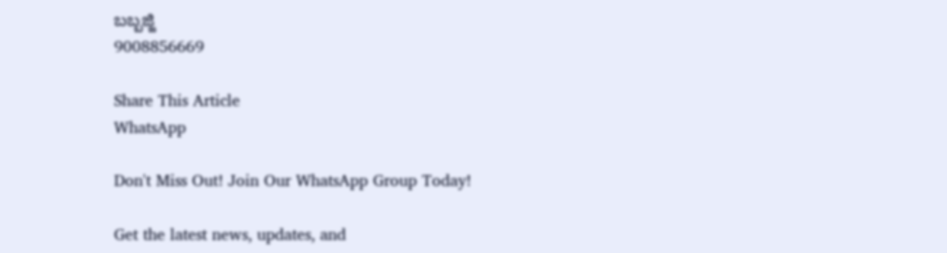ಬಬ್ಬಜ್ಜಿ
9008856669

Share This Article
WhatsApp

Don't Miss Out! Join Our WhatsApp Group Today!

Get the latest news, updates, and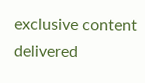exclusive content delivered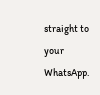straight to your WhatsApp.